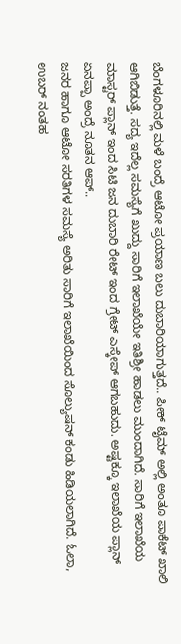ಬೆಂಗಳೂರಿನಲ್ಲಿ ಮಳೆ ಬಂದ್ರೆ ಆಟೋ ಪ್ರಯಾಣ ಬಲು ದುಬಾರಿಯಾಗುತ್ತದೆ.. ಪೀಕ್ ಟೈಮ್ ಅಲ್ಲಿ ಅಂತೂ ಪಾಕೆಟ್ ಖಾಲಿ ಆಗಿಬಿಡುತ್ತೆ. ಸದ್ಯ ಇದೆಲ್ಲ ಸಮಸ್ಯೆಗೆ ಖುದ್ದು ಸಾರಿಗೆ ಇಲಾಖೆಯೇ ಇತಿಶ್ರೀ ಹಾಡಲು ಮುಂದಾಗಿದೆ. ಸಾರಿಗೆ ಇಲಾಖೆಯ ಮಾಸ್ಟರ್ ಪ್ಲಾನ್ ಇಂದ ಸಿಟಿ ಜನ ದುಬಾರಿ ರೇಟ್ ಇಂದ ಗ್ರೇಟ್ ಎಸ್ಕೇಪ್ ಆಗಬಹುದು. ಅಷ್ಟಕ್ಕೂ ಇಲಾಖೆಯ ಪ್ಲಾನ್ ಏನಪ್ಪಾ ಅಂದ್ರೆ ನೂತನ ಆಪ್..
ಜನರ ಹಾಗೂ ಆಟೋ ಸರತಿಗಳ ಸಮಸ್ಯೆ ಅರಿತು ಸಾರಿಗೆ ಇಲಾಖೆಯಿಂದ ಸೊಲ್ಯುಷನ್ ಕಂಡು ಹಿಡಿಯಲಾಗಿದೆ. ಓಲಾ, ಉಬರ್ ನಂತಹ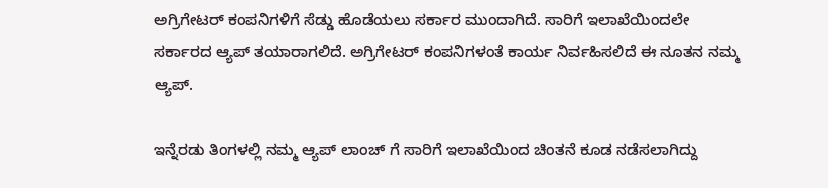ಅಗ್ರಿಗೇಟರ್ ಕಂಪನಿಗಳಿಗೆ ಸೆಡ್ಡು ಹೊಡೆಯಲು ಸರ್ಕಾರ ಮುಂದಾಗಿದೆ. ಸಾರಿಗೆ ಇಲಾಖೆಯಿಂದಲೇ ಸರ್ಕಾರದ ಆ್ಯಪ್ ತಯಾರಾಗಲಿದೆ. ಅಗ್ರಿಗೇಟರ್ ಕಂಪನಿಗಳಂತೆ ಕಾರ್ಯ ನಿರ್ವಹಿಸಲಿದೆ ಈ ನೂತನ ನಮ್ಮ ಆ್ಯಪ್.

ಇನ್ನೆರಡು ತಿಂಗಳಲ್ಲಿ ನಮ್ಮ ಆ್ಯಪ್ ಲಾಂಚ್ ಗೆ ಸಾರಿಗೆ ಇಲಾಖೆಯಿಂದ ಚಿಂತನೆ ಕೂಡ ನಡೆಸಲಾಗಿದ್ದು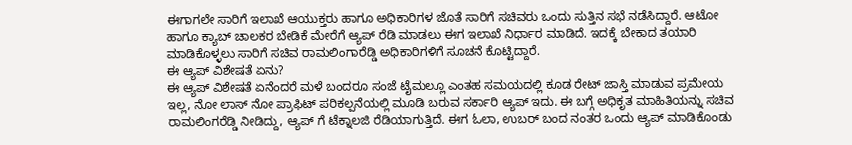ಈಗಾಗಲೇ ಸಾರಿಗೆ ಇಲಾಖೆ ಆಯುಕ್ತರು ಹಾಗೂ ಅಧಿಕಾರಿಗಳ ಜೊತೆ ಸಾರಿಗೆ ಸಚಿವರು ಒಂದು ಸುತ್ತಿನ ಸಭೆ ನಡೆಸಿದ್ದಾರೆ. ಆಟೋ ಹಾಗೂ ಕ್ಯಾಬ್ ಚಾಲಕರ ಬೇಡಿಕೆ ಮೇರೆಗೆ ಆ್ಯಪ್ ರೆಡಿ ಮಾಡಲು ಈಗ ಇಲಾಖೆ ನಿರ್ಧಾರ ಮಾಡಿದೆ. ಇದಕ್ಕೆ ಬೇಕಾದ ತಯಾರಿ ಮಾಡಿಕೊಳ್ಳಲು ಸಾರಿಗೆ ಸಚಿವ ರಾಮಲಿಂಗಾರೆಡ್ಡಿ ಅಧಿಕಾರಿಗಳಿಗೆ ಸೂಚನೆ ಕೊಟ್ಟಿದ್ದಾರೆ.
ಈ ಆ್ಯಪ್ ವಿಶೇಷತೆ ಏನು?
ಈ ಆ್ಯಪ್ ವಿಶೇಷತೆ ಏನೆಂದರೆ ಮಳೆ ಬಂದರೂ ಸಂಜೆ ಟೈಮಲ್ಲೂ ಎಂತಹ ಸಮಯದಲ್ಲಿ ಕೂಡ ರೇಟ್ ಜಾಸ್ತಿ ಮಾಡುವ ಪ್ರಮೇಯ ಇಲ್ಲ, ನೋ ಲಾಸ್ ನೋ ಪ್ರಾಫಿಟ್ ಪರಿಕಲ್ಪನೆಯಲ್ಲಿ ಮೂಡಿ ಬರುವ ಸರ್ಕಾರಿ ಆ್ಯಪ್ ಇದು. ಈ ಬಗ್ಗೆ ಅಧಿಕೃತ ಮಾಹಿತಿಯನ್ನು ಸಚಿವ ರಾಮಲಿಂಗರೆಡ್ಡಿ ನೀಡಿದ್ದು, ಆ್ಯಪ್ ಗೆ ಟೆಕ್ನಾಲಜಿ ರೆಡಿಯಾಗುತ್ತಿದೆ. ಈಗ ಓಲಾ, ಉಬರ್ ಬಂದ ನಂತರ ಒಂದು ಆ್ಯಪ್ ಮಾಡಿಕೊಂಡು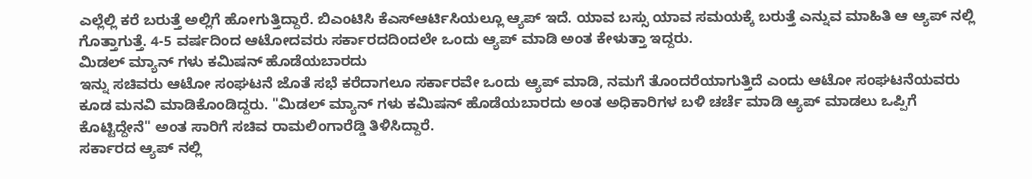ಎಲ್ಲೆಲ್ಲಿ ಕರೆ ಬರುತ್ತೆ ಅಲ್ಲಿಗೆ ಹೋಗುತ್ತಿದ್ದಾರೆ. ಬಿಎಂಟಿಸಿ ಕೆಎಸ್ಆರ್ಟಿಸಿಯಲ್ಲೂ ಆ್ಯಪ್ ಇದೆ. ಯಾವ ಬಸ್ಸು ಯಾವ ಸಮಯಕ್ಕೆ ಬರುತ್ತೆ ಎನ್ನುವ ಮಾಹಿತಿ ಆ ಆ್ಯಪ್ ನಲ್ಲಿ ಗೊತ್ತಾಗುತ್ತೆ. 4-5 ವರ್ಷದಿಂದ ಆಟೋದವರು ಸರ್ಕಾರದದಿಂದಲೇ ಒಂದು ಆ್ಯಪ್ ಮಾಡಿ ಅಂತ ಕೇಳುತ್ತಾ ಇದ್ದರು.
ಮಿಡಲ್ ಮ್ಯಾನ್ ಗಳು ಕಮಿಷನ್ ಹೊಡೆಯಬಾರದು
ಇನ್ನು ಸಚಿವರು ಆಟೋ ಸಂಘಟನೆ ಜೊತೆ ಸಭೆ ಕರೆದಾಗಲೂ ಸರ್ಕಾರವೇ ಒಂದು ಆ್ಯಪ್ ಮಾಡಿ, ನಮಗೆ ತೊಂದರೆಯಾಗುತ್ತಿದೆ ಎಂದು ಆಟೋ ಸಂಘಟನೆಯವರು ಕೂಡ ಮನವಿ ಮಾಡಿಕೊಂಡಿದ್ದರು. "ಮಿಡಲ್ ಮ್ಯಾನ್ ಗಳು ಕಮಿಷನ್ ಹೊಡೆಯಬಾರದು ಅಂತ ಅಧಿಕಾರಿಗಳ ಬಳಿ ಚರ್ಚೆ ಮಾಡಿ ಆ್ಯಪ್ ಮಾಡಲು ಒಪ್ಪಿಗೆ ಕೊಟ್ಟಿದ್ದೇನೆ" ಅಂತ ಸಾರಿಗೆ ಸಚಿವ ರಾಮಲಿಂಗಾರೆಡ್ಡಿ ತಿಳಿಸಿದ್ದಾರೆ.
ಸರ್ಕಾರದ ಆ್ಯಪ್ ನಲ್ಲಿ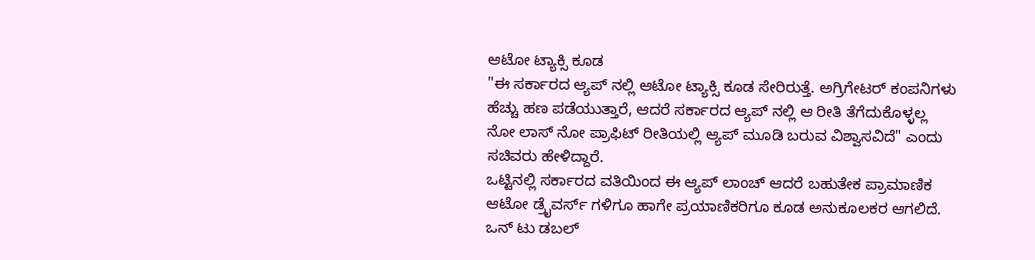ಆಟೋ ಟ್ಯಾಕ್ಸಿ ಕೂಡ
"ಈ ಸರ್ಕಾರದ ಆ್ಯಪ್ ನಲ್ಲಿ ಆಟೋ ಟ್ಯಾಕ್ಸಿ ಕೂಡ ಸೇರಿರುತ್ತೆ. ಅಗ್ರಿಗೇಟರ್ ಕಂಪನಿಗಳು ಹೆಚ್ಚು ಹಣ ಪಡೆಯುತ್ತಾರೆ, ಆದರೆ ಸರ್ಕಾರದ ಆ್ಯಪ್ ನಲ್ಲಿ ಆ ರೀತಿ ತೆಗೆದುಕೊಳ್ಳಲ್ಲ ನೋ ಲಾಸ್ ನೋ ಪ್ರಾಫಿಟ್ ರೀತಿಯಲ್ಲಿ ಆ್ಯಪ್ ಮೂಡಿ ಬರುವ ವಿಶ್ವಾಸವಿದೆ" ಎಂದು ಸಚಿವರು ಹೇಳಿದ್ದಾರೆ.
ಒಟ್ಟಿನಲ್ಲಿ ಸರ್ಕಾರದ ವತಿಯಿಂದ ಈ ಆ್ಯಪ್ ಲಾಂಚ್ ಆದರೆ ಬಹುತೇಕ ಪ್ರಾಮಾಣಿಕ ಆಟೋ ಡ್ರೈವರ್ಸ್ ಗಳಿಗೂ ಹಾಗೇ ಪ್ರಯಾಣಿಕರಿಗೂ ಕೂಡ ಅನುಕೂಲಕರ ಆಗಲಿದೆ. ಒನ್ ಟು ಡಬಲ್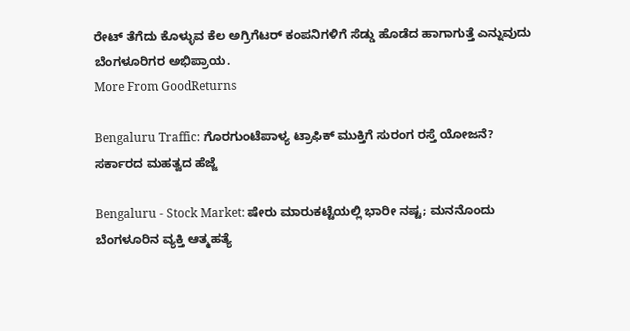ರೇಟ್ ತೆಗೆದು ಕೊಳ್ಳುವ ಕೆಲ ಅಗ್ರಿಗೆಟರ್ ಕಂಪನಿಗಳಿಗೆ ಸೆಡ್ಡು ಹೊಡೆದ ಹಾಗಾಗುತ್ತೆ ಎನ್ನುವುದು ಬೆಂಗಳೂರಿಗರ ಅಭಿಪ್ರಾಯ.
More From GoodReturns

Bengaluru Traffic: ಗೊರಗುಂಟೆಪಾಳ್ಯ ಟ್ರಾಫಿಕ್ ಮುಕ್ತಿಗೆ ಸುರಂಗ ರಸ್ತೆ ಯೋಜನೆ? ಸರ್ಕಾರದ ಮಹತ್ವದ ಹೆಜ್ಜೆ

Bengaluru - Stock Market: ಷೇರು ಮಾರುಕಟ್ಟೆಯಲ್ಲಿ ಭಾರೀ ನಷ್ಟ; ಮನನೊಂದು ಬೆಂಗಳೂರಿನ ವ್ಯಕ್ತಿ ಆತ್ಮಹತ್ಯೆ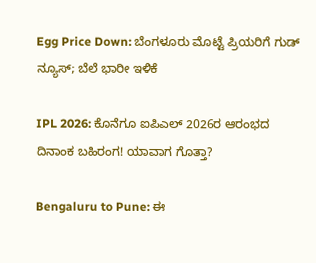Egg Price Down: ಬೆಂಗಳೂರು ಮೊಟ್ಟೆ ಪ್ರಿಯರಿಗೆ ಗುಡ್ ನ್ಯೂಸ್; ಬೆಲೆ ಭಾರೀ ಇಳಿಕೆ

IPL 2026: ಕೊನೆಗೂ ಐಪಿಎಲ್ 2026ರ ಆರಂಭದ ದಿನಾಂಕ ಬಹಿರಂಗ! ಯಾವಾಗ ಗೊತ್ತಾ?

Bengaluru to Pune: ಈ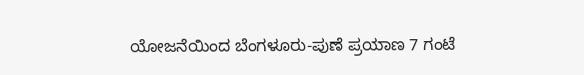ಯೋಜನೆಯಿಂದ ಬೆಂಗಳೂರು-ಪುಣೆ ಪ್ರಯಾಣ 7 ಗಂಟೆ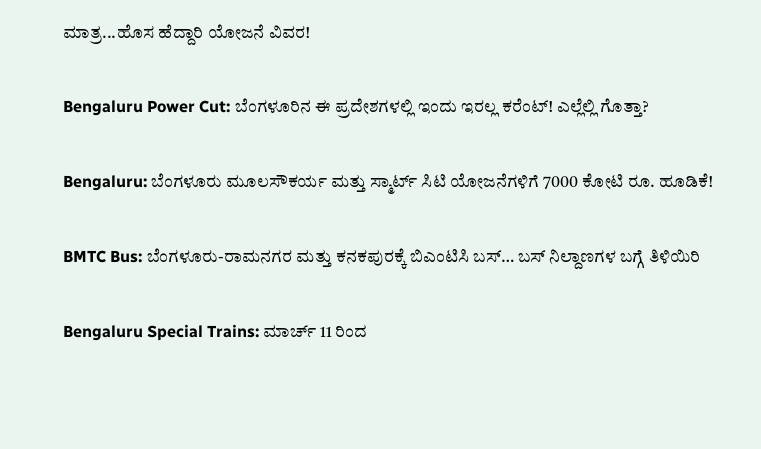ಮಾತ್ರ...ಹೊಸ ಹೆದ್ದಾರಿ ಯೋಜನೆ ವಿವರ!

Bengaluru Power Cut: ಬೆಂಗಳೂರಿನ ಈ ಪ್ರದೇಶಗಳಲ್ಲಿ ಇಂದು ಇರಲ್ಲ ಕರೆಂಟ್! ಎಲ್ಲೆಲ್ಲಿ ಗೊತ್ತಾ?

Bengaluru: ಬೆಂಗಳೂರು ಮೂಲಸೌಕರ್ಯ ಮತ್ತು ಸ್ಮಾರ್ಟ್ ಸಿಟಿ ಯೋಜನೆಗಳಿಗೆ 7000 ಕೋಟಿ ರೂ. ಹೂಡಿಕೆ!

BMTC Bus: ಬೆಂಗಳೂರು-ರಾಮನಗರ ಮತ್ತು ಕನಕಪುರಕ್ಕೆ ಬಿಎಂಟಿಸಿ ಬಸ್… ಬಸ್ ನಿಲ್ದಾಣಗಳ ಬಗ್ಗೆ ತಿಳಿಯಿರಿ

Bengaluru Special Trains: ಮಾರ್ಚ್ 11 ರಿಂದ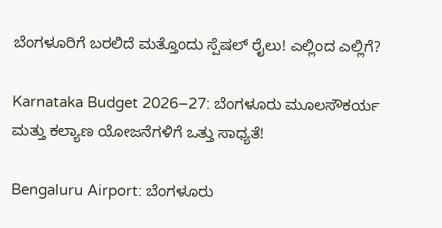ಬೆಂಗಳೂರಿಗೆ ಬರಲಿದೆ ಮತ್ತೊಂದು ಸ್ಪೆಷಲ್ ರೈಲು! ಎಲ್ಲಿಂದ ಎಲ್ಲಿಗೆ?

Karnataka Budget 2026–27: ಬೆಂಗಳೂರು ಮೂಲಸೌಕರ್ಯ ಮತ್ತು ಕಲ್ಯಾಣ ಯೋಜನೆಗಳಿಗೆ ಒತ್ತು ಸಾಧ್ಯತೆ!

Bengaluru Airport: ಬೆಂಗಳೂರು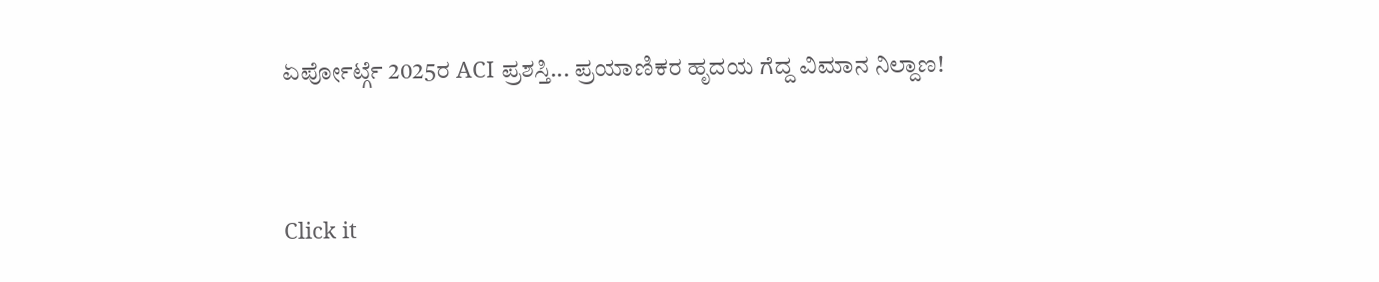ಏರ್ಪೋರ್ಟ್ಗೆ 2025ರ ACI ಪ್ರಶಸ್ತಿ... ಪ್ರಯಾಣಿಕರ ಹೃದಯ ಗೆದ್ದ ವಿಮಾನ ನಿಲ್ದಾಣ!



Click it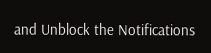and Unblock the Notifications